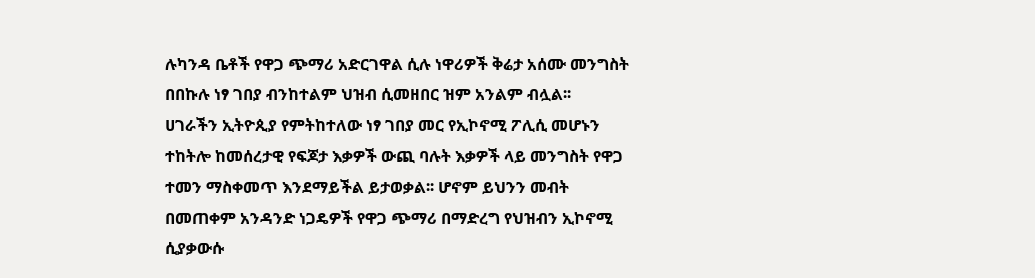ሉካንዳ ቤቶች የዋጋ ጭማሪ አድርገዋል ሲሉ ነዋሪዎች ቅሬታ አሰሙ መንግስት በበኩሉ ነፃ ገበያ ብንከተልም ህዝብ ሲመዘበር ዝም አንልም ብሏል፡፡
ሀገራችን ኢትዮጲያ የምትከተለው ነፃ ገበያ መር የኢኮኖሚ ፖሊሲ መሆኑን ተከትሎ ከመሰረታዊ የፍጆታ እቃዎች ውጪ ባሉት እቃዎች ላይ መንግስት የዋጋ ተመን ማስቀመጥ እንደማይችል ይታወቃል፡፡ ሆኖም ይህንን መብት በመጠቀም አንዳንድ ነጋዴዎች የዋጋ ጭማሪ በማድረግ የህዝብን ኢኮኖሚ ሲያቃውሱ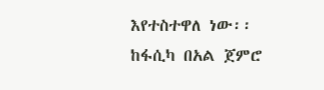እየተስተዋለ ነው፡፡ ከፋሲካ በአል ጀምሮ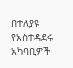በተለያዩ የአስተዳደሩ አካባቢዎች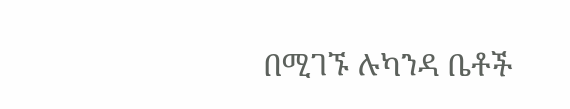በሚገኙ ሉካንዳ ቤቶች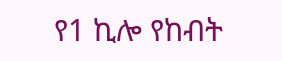የ1 ኪሎ የከብት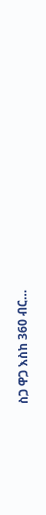ስጋ ዋጋ እስከ 360 ብር…